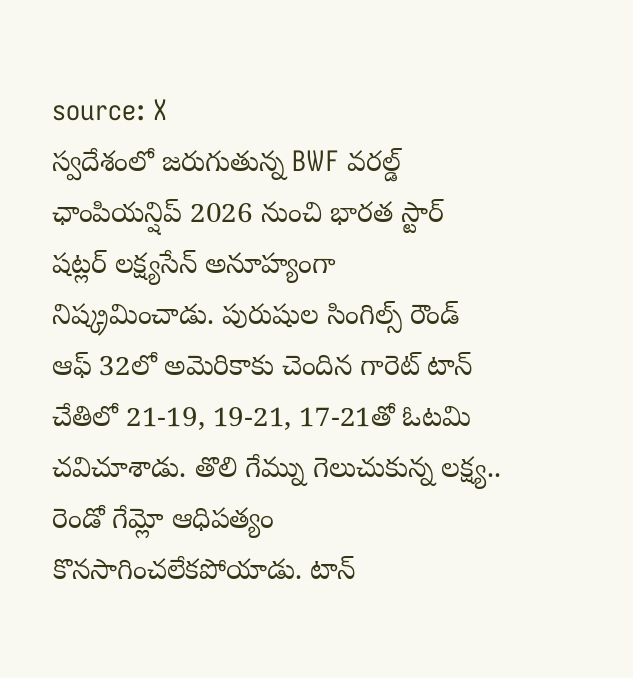source: X
స్వదేశంలో జరుగుతున్న BWF వరల్డ్ ఛాంపియన్షిప్ 2026 నుంచి భారత స్టార్ షట్లర్ లక్ష్యసేన్ అనూహ్యంగా నిష్క్రమించాడు. పురుషుల సింగిల్స్ రౌండ్ ఆఫ్ 32లో అమెరికాకు చెందిన గారెట్ టాన్ చేతిలో 21-19, 19-21, 17-21తో ఓటమి చవిచూశాడు. తొలి గేమ్ను గెలుచుకున్న లక్ష్య.. రెండో గేమ్లో ఆధిపత్యం కొనసాగించలేకపోయాడు. టాన్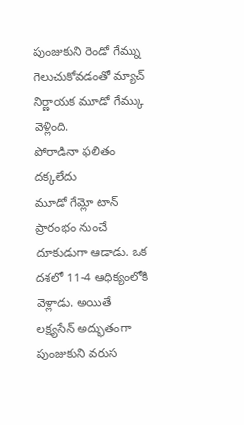పుంజుకుని రెండో గేమ్ను గెలుచుకోవడంతో మ్యాచ్ నిర్ణాయక మూడో గేమ్కు వెళ్లింది.
పోరాడినా ఫలితం దక్కలేదు
మూడో గేమ్లో టాన్ ప్రారంభం నుంచే దూకుడుగా ఆడాడు. ఒక దశలో 11-4 ఆధిక్యంలోకి వెళ్లాడు. అయితే లక్ష్యసేన్ అద్భుతంగా పుంజుకుని వరుస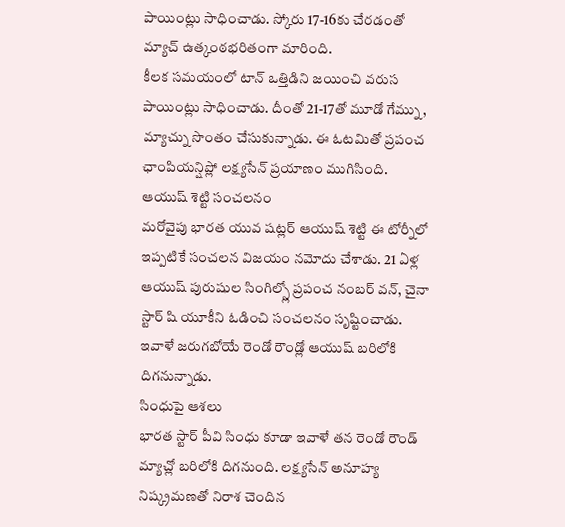పాయింట్లు సాధించాడు. స్కోరు 17-16కు చేరడంతో మ్యాచ్ ఉత్కంఠభరితంగా మారింది.
కీలక సమయంలో టాన్ ఒత్తిడిని జయించి వరుస పాయింట్లు సాధించాడు. దీంతో 21-17తో మూడో గేమ్ను, మ్యాచ్ను సొంతం చేసుకున్నాడు. ఈ ఓటమితో ప్రపంచ ఛాంపియన్షిప్లో లక్ష్యసేన్ ప్రయాణం ముగిసింది.
ఆయుష్ శెట్టి సంచలనం
మరోవైపు భారత యువ షట్లర్ ఆయుష్ శెట్టి ఈ టోర్నీలో ఇప్పటికే సంచలన విజయం నమోదు చేశాడు. 21 ఏళ్ల ఆయుష్ పురుషుల సింగిల్స్లో ప్రపంచ నంబర్ వన్, చైనా స్టార్ షి యూకీని ఓడించి సంచలనం సృష్టించాడు. ఇవాళే జరుగబోయే రెండో రౌండ్లో ఆయుష్ బరిలోకి దిగనున్నాడు.
సింధుపై ఆశలు
భారత స్టార్ పీవి సింధు కూడా ఇవాళే తన రెండో రౌండ్ మ్యాచ్లో బరిలోకి దిగనుంది. లక్ష్యసేన్ అనూహ్య నిష్క్రమణతో నిరాశ చెందిన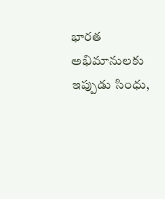భారత అభిమానులకు ఇప్పుడు సింధు,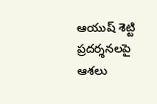ఆయుష్ శెట్టి ప్రదర్శనలపై ఆశలు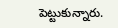పెట్టుకున్నారు.